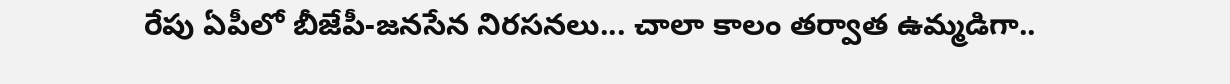రేపు ఏపీలో బీజేపీ-జనసేన నిరసనలు... చాలా కాలం తర్వాత ఉమ్మడిగా..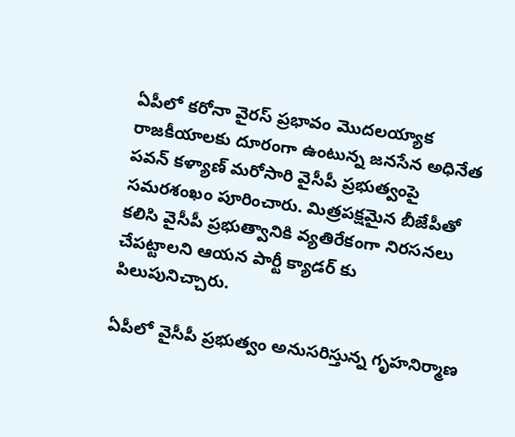ఏపీలో కరోనా వైరస్ ప్రభావం మొదలయ్యాక రాజకీయాలకు దూరంగా ఉంటున్న జనసేన అధినేత పవన్ కళ్యాణ్ మరోసారి వైసీపీ ప్రభుత్వంపై సమరశంఖం పూరించారు. మిత్రపక్షమైన బీజేపీతో కలిసి వైసీపీ ప్రభుత్వానికి వ్యతిరేకంగా నిరసనలు చేపట్టాలని ఆయన పార్టీ క్యాడర్ కు పిలుపునిచ్చారు.

ఏపీలో వైసీపీ ప్రభుత్వం అనుసరిస్తున్న గృహనిర్మాణ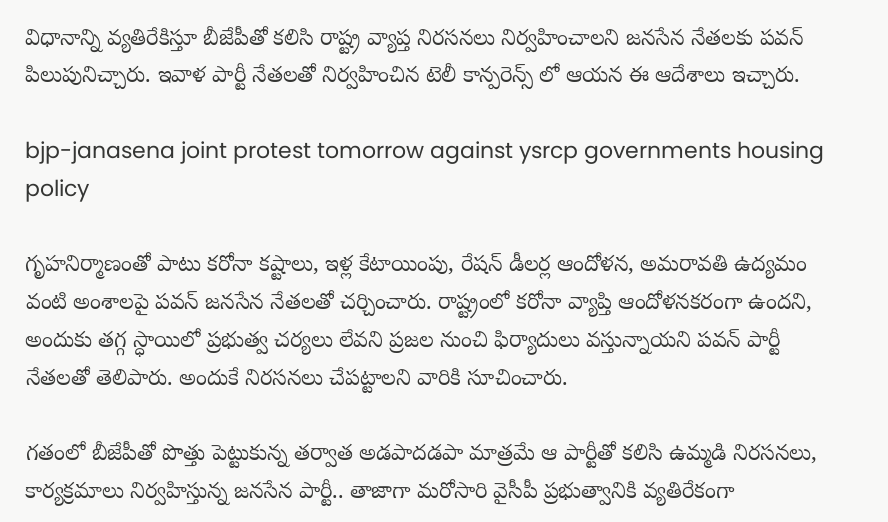విధానాన్ని వ్యతిరేకిస్తూ బీజేపీతో కలిసి రాష్ట్ర వ్యాప్త నిరసనలు నిర్వహించాలని జనసేన నేతలకు పవన్ పిలుపునిచ్చారు. ఇవాళ పార్టీ నేతలతో నిర్వహించిన టెలీ కాన్పరెన్స్ లో ఆయన ఈ ఆదేశాలు ఇచ్చారు.

bjp-janasena joint protest tomorrow against ysrcp governments housing policy

గృహనిర్మాణంతో పాటు కరోనా కష్టాలు, ఇళ్ల కేటాయింపు, రేషన్ డీలర్ల ఆందోళన, అమరావతి ఉద్యమం వంటి అంశాలపై పవన్ జనసేన నేతలతో చర్చించారు. రాష్ట్రంలో కరోనా వ్యాప్తి ఆందోళనకరంగా ఉందని, అందుకు తగ్గ స్ధాయిలో ప్రభుత్వ చర్యలు లేవని ప్రజల నుంచి ఫిర్యాదులు వస్తున్నాయని పవన్ పార్టీ నేతలతో తెలిపారు. అందుకే నిరసనలు చేపట్టాలని వారికి సూచించారు.

గతంలో బీజేపీతో పొత్తు పెట్టుకున్న తర్వాత అడపాదడపా మాత్రమే ఆ పార్టీతో కలిసి ఉమ్మడి నిరసనలు, కార్యక్రమాలు నిర్వహిస్తున్న జనసేన పార్టీ.. తాజాగా మరోసారి వైసీపీ ప్రభుత్వానికి వ్యతిరేకంగా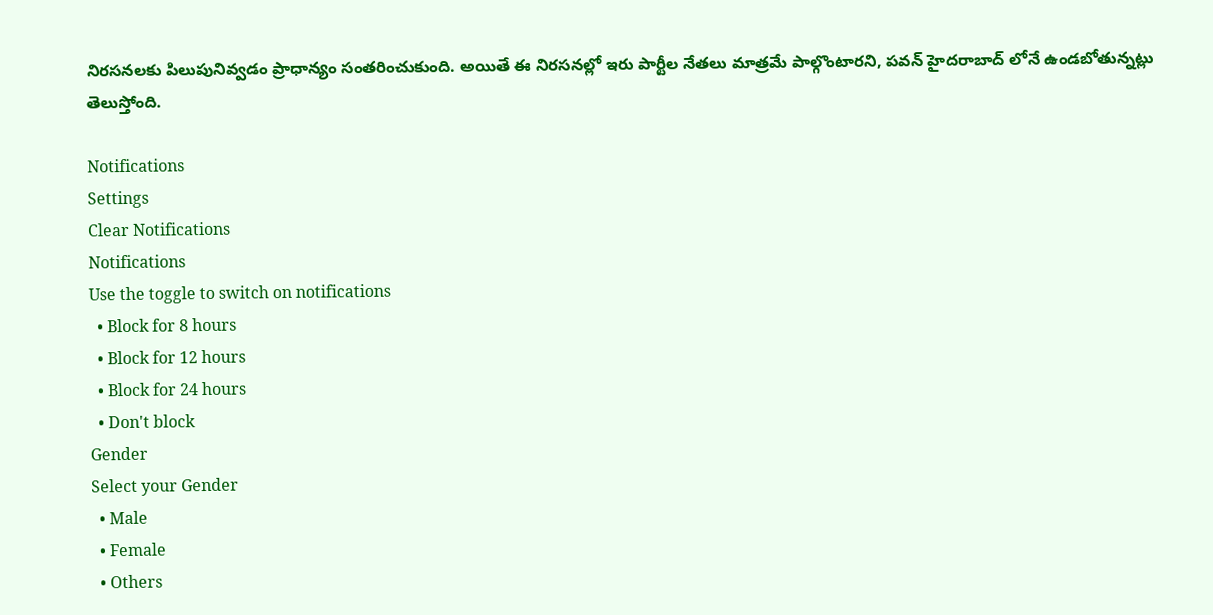నిరసనలకు పిలుపునివ్వడం ప్రాధాన్యం సంతరించుకుంది. అయితే ఈ నిరసనల్లో ఇరు పార్టీల నేతలు మాత్రమే పాల్గొంటారని, పవన్ హైదరాబాద్ లోనే ఉండబోతున్నట్లు తెలుస్తోంది.

Notifications
Settings
Clear Notifications
Notifications
Use the toggle to switch on notifications
  • Block for 8 hours
  • Block for 12 hours
  • Block for 24 hours
  • Don't block
Gender
Select your Gender
  • Male
  • Female
  • Others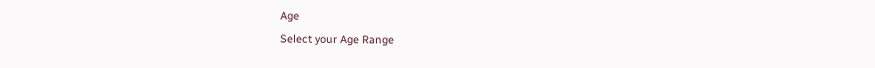Age
Select your Age Range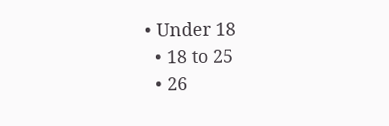• Under 18
  • 18 to 25
  • 26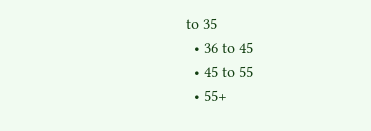to 35
  • 36 to 45
  • 45 to 55
  • 55+